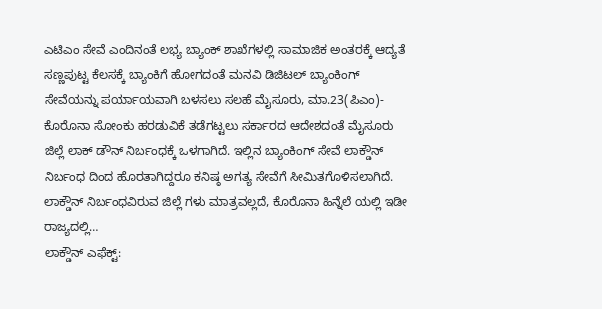ಎಟಿಎಂ ಸೇವೆ ಎಂದಿನಂತೆ ಲಭ್ಯ ಬ್ಯಾಂಕ್ ಶಾಖೆಗಳಲ್ಲಿ ಸಾಮಾಜಿಕ ಅಂತರಕ್ಕೆ ಆದ್ಯತೆ ಸಣ್ಣಪುಟ್ಟ ಕೆಲಸಕ್ಕೆ ಬ್ಯಾಂಕಿಗೆ ಹೋಗದಂತೆ ಮನವಿ ಡಿಜಿಟಲ್ ಬ್ಯಾಂಕಿಂಗ್ ಸೇವೆಯನ್ನು ಪರ್ಯಾಯವಾಗಿ ಬಳಸಲು ಸಲಹೆ ಮೈಸೂರು, ಮಾ.23(ಪಿಎಂ)- ಕೊರೊನಾ ಸೋಂಕು ಹರಡುವಿಕೆ ತಡೆಗಟ್ಟಲು ಸರ್ಕಾರದ ಆದೇಶದಂತೆ ಮೈಸೂರು ಜಿಲ್ಲೆ ಲಾಕ್ ಡೌನ್ ನಿರ್ಬಂಧಕ್ಕೆ ಒಳಗಾಗಿದೆ. ಇಲ್ಲಿನ ಬ್ಯಾಂಕಿಂಗ್ ಸೇವೆ ಲಾಕ್ಡೌನ್ ನಿರ್ಬಂಧ ದಿಂದ ಹೊರತಾಗಿದ್ದರೂ ಕನಿಷ್ಠ ಅಗತ್ಯ ಸೇವೆಗೆ ಸೀಮಿತಗೊಳಿಸಲಾಗಿದೆ. ಲಾಕ್ಡೌನ್ ನಿರ್ಬಂಧವಿರುವ ಜಿಲ್ಲೆ ಗಳು ಮಾತ್ರವಲ್ಲದೆ, ಕೊರೊನಾ ಹಿನ್ನೆಲೆ ಯಲ್ಲಿ ಇಡೀ ರಾಜ್ಯದಲ್ಲಿ…
ಲಾಕ್ಡೌನ್ ಎಫೆಕ್ಟ್: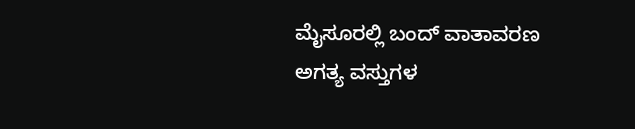ಮೈಸೂರಲ್ಲಿ ಬಂದ್ ವಾತಾವರಣ ಅಗತ್ಯ ವಸ್ತುಗಳ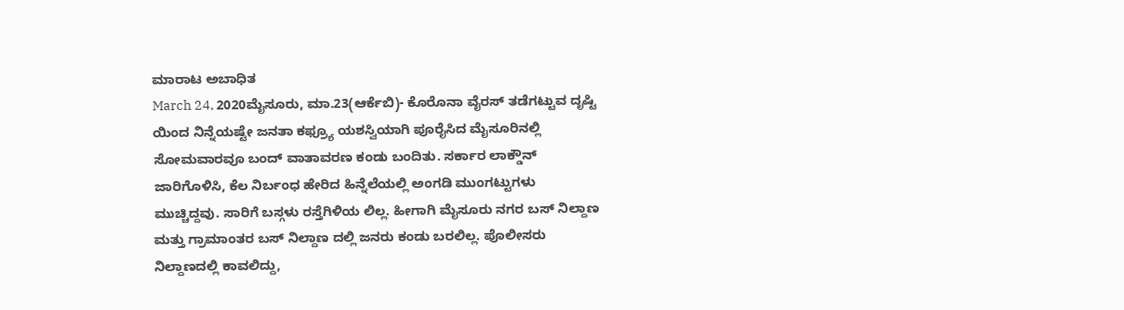ಮಾರಾಟ ಅಬಾಧಿತ
March 24, 2020ಮೈಸೂರು, ಮಾ.23(ಆರ್ಕೆಬಿ)- ಕೊರೊನಾ ವೈರಸ್ ತಡೆಗಟ್ಟುವ ದೃಷ್ಟಿ ಯಿಂದ ನಿನ್ನೆಯಷ್ಟೇ ಜನತಾ ಕಫ್ರ್ಯೂ ಯಶಸ್ವಿಯಾಗಿ ಪೂರೈಸಿದ ಮೈಸೂರಿನಲ್ಲಿ ಸೋಮವಾರವೂ ಬಂದ್ ವಾತಾವರಣ ಕಂಡು ಬಂದಿತು. ಸರ್ಕಾರ ಲಾಕ್ಡೌನ್ ಜಾರಿಗೊಳಿಸಿ, ಕೆಲ ನಿರ್ಬಂಧ ಹೇರಿದ ಹಿನ್ನೆಲೆಯಲ್ಲಿ ಅಂಗಡಿ ಮುಂಗಟ್ಟುಗಳು ಮುಚ್ಚಿದ್ದವು. ಸಾರಿಗೆ ಬಸ್ಗಳು ರಸ್ತೆಗಿಳಿಯ ಲಿಲ್ಲ. ಹೀಗಾಗಿ ಮೈಸೂರು ನಗರ ಬಸ್ ನಿಲ್ದಾಣ ಮತ್ತು ಗ್ರಾಮಾಂತರ ಬಸ್ ನಿಲ್ದಾಣ ದಲ್ಲಿ ಜನರು ಕಂಡು ಬರಲಿಲ್ಲ. ಪೊಲೀಸರು ನಿಲ್ದಾಣದಲ್ಲಿ ಕಾವಲಿದ್ದು,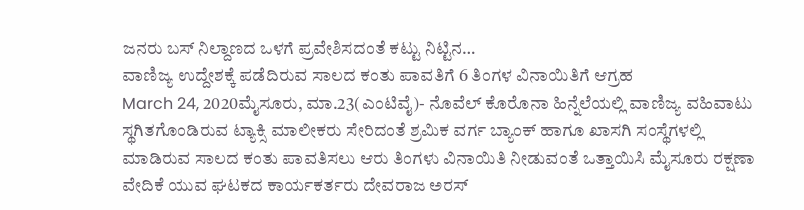ಜನರು ಬಸ್ ನಿಲ್ದಾಣದ ಒಳಗೆ ಪ್ರವೇಶಿಸದಂತೆ ಕಟ್ಟು ನಿಟ್ಟಿನ…
ವಾಣಿಜ್ಯ ಉದ್ದೇಶಕ್ಕೆ ಪಡೆದಿರುವ ಸಾಲದ ಕಂತು ಪಾವತಿಗೆ 6 ತಿಂಗಳ ವಿನಾಯಿತಿಗೆ ಆಗ್ರಹ
March 24, 2020ಮೈಸೂರು, ಮಾ.23(ಎಂಟಿವೈ)- ನೊವೆಲ್ ಕೊರೊನಾ ಹಿನ್ನೆಲೆಯಲ್ಲಿ ವಾಣಿಜ್ಯ ವಹಿವಾಟು ಸ್ಥಗಿತಗೊಂಡಿರುವ ಟ್ಯಾಕ್ಸಿ ಮಾಲೀಕರು ಸೇರಿದಂತೆ ಶ್ರಮಿಕ ವರ್ಗ ಬ್ಯಾಂಕ್ ಹಾಗೂ ಖಾಸಗಿ ಸಂಸ್ಥೆಗಳಲ್ಲಿ ಮಾಡಿರುವ ಸಾಲದ ಕಂತು ಪಾವತಿಸಲು ಆರು ತಿಂಗಳು ವಿನಾಯಿತಿ ನೀಡುವಂತೆ ಒತ್ತಾಯಿಸಿ ಮೈಸೂರು ರಕ್ಷಣಾ ವೇದಿಕೆ ಯುವ ಘಟಕದ ಕಾರ್ಯಕರ್ತರು ದೇವರಾಜ ಅರಸ್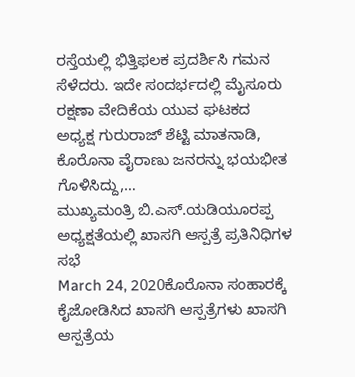ರಸ್ತೆಯಲ್ಲಿ ಭಿತ್ತಿಫಲಕ ಪ್ರದರ್ಶಿಸಿ ಗಮನ ಸೆಳೆದರು. ಇದೇ ಸಂದರ್ಭದಲ್ಲಿ ಮೈಸೂರು ರಕ್ಷಣಾ ವೇದಿಕೆಯ ಯುವ ಘಟಕದ ಅಧ್ಯಕ್ಷ ಗುರುರಾಜ್ ಶೆಟ್ಟಿ ಮಾತನಾಡಿ, ಕೊರೊನಾ ವೈರಾಣು ಜನರನ್ನು ಭಯಭೀತ ಗೊಳಿಸಿದ್ದು,…
ಮುಖ್ಯಮಂತ್ರಿ ಬಿ.ಎಸ್.ಯಡಿಯೂರಪ್ಪ ಅಧ್ಯಕ್ಷತೆಯಲ್ಲಿ ಖಾಸಗಿ ಆಸ್ಪತ್ರೆ ಪ್ರತಿನಿಧಿಗಳ ಸಭೆ
March 24, 2020ಕೊರೊನಾ ಸಂಹಾರಕ್ಕೆ ಕೈಜೋಡಿಸಿದ ಖಾಸಗಿ ಆಸ್ಪತ್ರೆಗಳು ಖಾಸಗಿ ಆಸ್ಪತ್ರೆಯ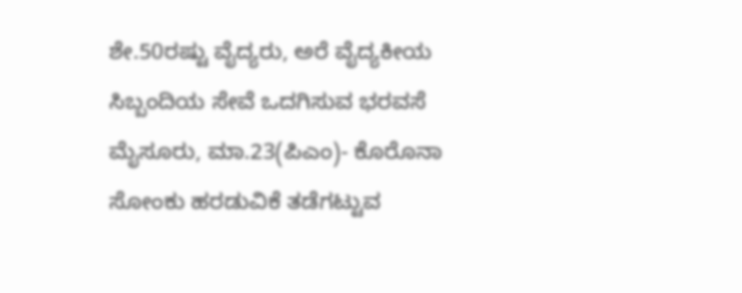ಶೇ.50ರಷ್ಟು ವೈದ್ಯರು, ಅರೆ ವೈದ್ಯಕೀಯ ಸಿಬ್ಬಂದಿಯ ಸೇವೆ ಒದಗಿಸುವ ಭರವಸೆ ಮೈಸೂರು, ಮಾ.23(ಪಿಎಂ)- ಕೊರೊನಾ ಸೋಂಕು ಹರಡುವಿಕೆ ತಡೆಗಟ್ಟುವ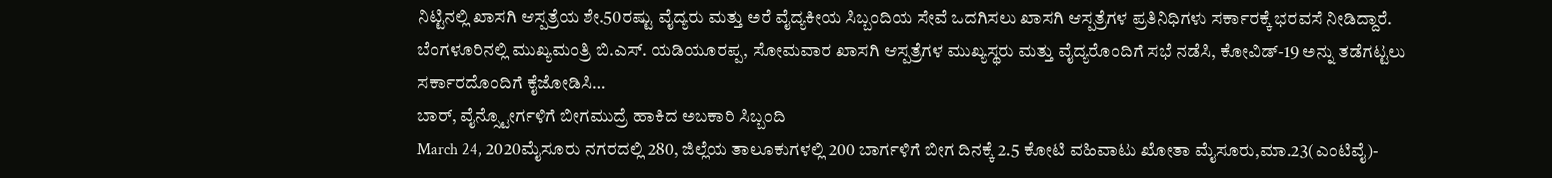ನಿಟ್ಟಿನಲ್ಲಿ ಖಾಸಗಿ ಆಸ್ಪತ್ರೆಯ ಶೇ.50ರಷ್ಟು ವೈದ್ಯರು ಮತ್ತು ಅರೆ ವೈದ್ಯಕೀಯ ಸಿಬ್ಬಂದಿಯ ಸೇವೆ ಒದಗಿಸಲು ಖಾಸಗಿ ಆಸ್ಪತ್ರೆಗಳ ಪ್ರತಿನಿಧಿಗಳು ಸರ್ಕಾರಕ್ಕೆ ಭರವಸೆ ನೀಡಿದ್ದಾರೆ. ಬೆಂಗಳೂರಿನಲ್ಲಿ ಮುಖ್ಯಮಂತ್ರಿ ಬಿ.ಎಸ್. ಯಡಿಯೂರಪ್ಪ, ಸೋಮವಾರ ಖಾಸಗಿ ಆಸ್ಪತ್ರೆಗಳ ಮುಖ್ಯಸ್ಥರು ಮತ್ತು ವೈದ್ಯರೊಂದಿಗೆ ಸಭೆ ನಡೆಸಿ, ಕೋವಿಡ್-19 ಅನ್ನು ತಡೆಗಟ್ಟಲು ಸರ್ಕಾರದೊಂದಿಗೆ ಕೈಜೋಡಿಸಿ…
ಬಾರ್, ವೈನ್ಸ್ಟೋರ್ಗಳಿಗೆ ಬೀಗಮುದ್ರೆ ಹಾಕಿದ ಅಬಕಾರಿ ಸಿಬ್ಬಂದಿ
March 24, 2020ಮೈಸೂರು ನಗರದಲ್ಲಿ 280, ಜಿಲ್ಲೆಯ ತಾಲೂಕುಗಳಲ್ಲಿ 200 ಬಾರ್ಗಳಿಗೆ ಬೀಗ ದಿನಕ್ಕೆ 2.5 ಕೋಟಿ ವಹಿವಾಟು ಖೋತಾ ಮೈಸೂರು,ಮಾ.23(ಎಂಟಿವೈ)-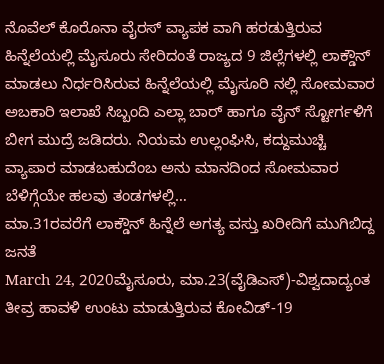ನೊವೆಲ್ ಕೊರೊನಾ ವೈರಸ್ ವ್ಯಾಪಕ ವಾಗಿ ಹರಡುತ್ತಿರುವ ಹಿನ್ನೆಲೆಯಲ್ಲಿ ಮೈಸೂರು ಸೇರಿದಂತೆ ರಾಜ್ಯದ 9 ಜಿಲ್ಲೆಗಳಲ್ಲಿ ಲಾಕ್ಡೌನ್ ಮಾಡಲು ನಿರ್ಧರಿಸಿರುವ ಹಿನ್ನೆಲೆಯಲ್ಲಿ ಮೈಸೂರಿ ನಲ್ಲಿ ಸೋಮವಾರ ಅಬಕಾರಿ ಇಲಾಖೆ ಸಿಬ್ಬಂದಿ ಎಲ್ಲಾ ಬಾರ್ ಹಾಗೂ ವೈನ್ ಸ್ಟೋರ್ಗಳಿಗೆ ಬೀಗ ಮುದ್ರೆ ಜಡಿದರು. ನಿಯಮ ಉಲ್ಲಂಘಿಸಿ, ಕದ್ದುಮುಚ್ಚಿ ವ್ಯಾಪಾರ ಮಾಡಬಹುದೆಂಬ ಅನು ಮಾನದಿಂದ ಸೋಮವಾರ ಬೆಳಿಗ್ಗೆಯೇ ಹಲವು ತಂಡಗಳಲ್ಲಿ…
ಮಾ.31ರವರೆಗೆ ಲಾಕ್ಡೌನ್ ಹಿನ್ನೆಲೆ ಅಗತ್ಯ ವಸ್ತು ಖರೀದಿಗೆ ಮುಗಿಬಿದ್ದ ಜನತೆ
March 24, 2020ಮೈಸೂರು, ಮಾ.23(ವೈಡಿಎಸ್)-ವಿಶ್ವದಾದ್ಯಂತ ತೀವ್ರ ಹಾವಳಿ ಉಂಟು ಮಾಡುತ್ತಿರುವ ಕೋವಿಡ್-19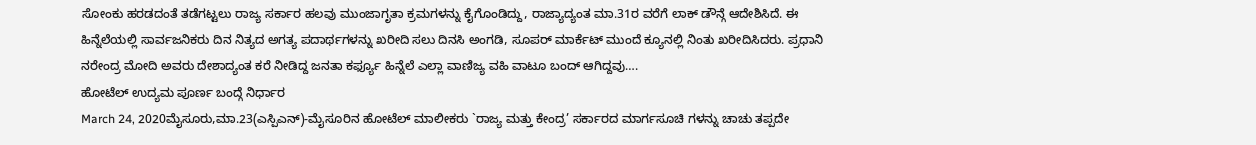ಸೋಂಕು ಹರಡದಂತೆ ತಡೆಗಟ್ಟಲು ರಾಜ್ಯ ಸರ್ಕಾರ ಹಲವು ಮುಂಜಾಗೃತಾ ಕ್ರಮಗಳನ್ನು ಕೈಗೊಂಡಿದ್ದು, ರಾಜ್ಯಾದ್ಯಂತ ಮಾ.31ರ ವರೆಗೆ ಲಾಕ್ ಡೌನ್ಗೆ ಆದೇಶಿಸಿದೆ. ಈ ಹಿನ್ನೆಲೆಯಲ್ಲಿ ಸಾರ್ವಜನಿಕರು ದಿನ ನಿತ್ಯದ ಅಗತ್ಯ ಪದಾರ್ಥಗಳನ್ನು ಖರೀದಿ ಸಲು ದಿನಸಿ ಅಂಗಡಿ, ಸೂಪರ್ ಮಾರ್ಕೆಟ್ ಮುಂದೆ ಕ್ಯೂನಲ್ಲಿ ನಿಂತು ಖರೀದಿಸಿದರು. ಪ್ರಧಾನಿ ನರೇಂದ್ರ ಮೋದಿ ಅವರು ದೇಶಾದ್ಯಂತ ಕರೆ ನೀಡಿದ್ದ ಜನತಾ ಕರ್ಫ್ಯೂ ಹಿನ್ನೆಲೆ ಎಲ್ಲಾ ವಾಣಿಜ್ಯ ವಹಿ ವಾಟೂ ಬಂದ್ ಆಗಿದ್ದವು….
ಹೋಟೆಲ್ ಉದ್ಯಮ ಪೂರ್ಣ ಬಂದ್ಗೆ ನಿರ್ಧಾರ
March 24, 2020ಮೈಸೂರು,ಮಾ.23(ಎಸ್ಪಿಎನ್)-ಮೈಸೂರಿನ ಹೋಟೆಲ್ ಮಾಲೀಕರು `ರಾಜ್ಯ ಮತ್ತು ಕೇಂದ್ರ’ ಸರ್ಕಾರದ ಮಾರ್ಗಸೂಚಿ ಗಳನ್ನು ಚಾಚು ತಪ್ಪದೇ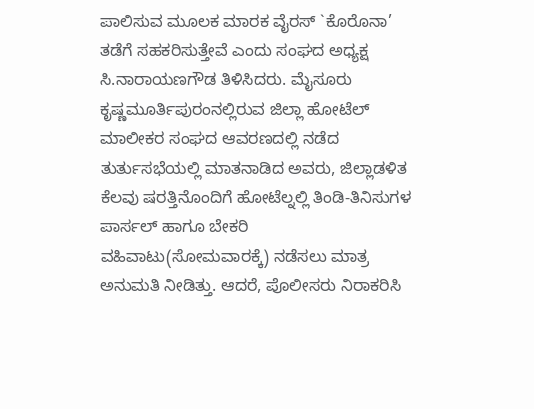ಪಾಲಿಸುವ ಮೂಲಕ ಮಾರಕ ವೈರಸ್ `ಕೊರೊನಾ’ ತಡೆಗೆ ಸಹಕರಿಸುತ್ತೇವೆ ಎಂದು ಸಂಘದ ಅಧ್ಯಕ್ಷ ಸಿ.ನಾರಾಯಣಗೌಡ ತಿಳಿಸಿದರು. ಮೈಸೂರು ಕೃಷ್ಣಮೂರ್ತಿಪುರಂನಲ್ಲಿರುವ ಜಿಲ್ಲಾ ಹೋಟೆಲ್ ಮಾಲೀಕರ ಸಂಘದ ಆವರಣದಲ್ಲಿ ನಡೆದ ತುರ್ತುಸಭೆಯಲ್ಲಿ ಮಾತನಾಡಿದ ಅವರು, ಜಿಲ್ಲಾಡಳಿತ ಕೆಲವು ಷರತ್ತಿನೊಂದಿಗೆ ಹೋಟೆಲ್ನಲ್ಲಿ ತಿಂಡಿ-ತಿನಿಸುಗಳ ಪಾರ್ಸಲ್ ಹಾಗೂ ಬೇಕರಿ ವಹಿವಾಟು(ಸೋಮವಾರಕ್ಕೆ) ನಡೆಸಲು ಮಾತ್ರ ಅನುಮತಿ ನೀಡಿತ್ತು. ಆದರೆ, ಪೊಲೀಸರು ನಿರಾಕರಿಸಿ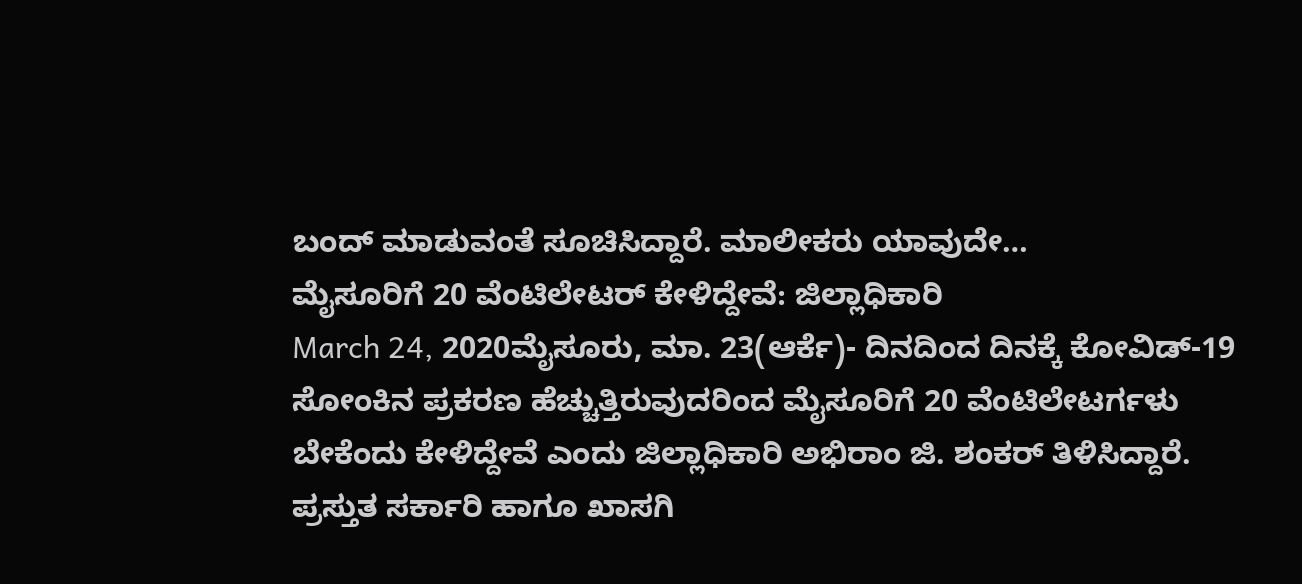ಬಂದ್ ಮಾಡುವಂತೆ ಸೂಚಿಸಿದ್ದಾರೆ. ಮಾಲೀಕರು ಯಾವುದೇ…
ಮೈಸೂರಿಗೆ 20 ವೆಂಟಿಲೇಟರ್ ಕೇಳಿದ್ದೇವೆ: ಜಿಲ್ಲಾಧಿಕಾರಿ
March 24, 2020ಮೈಸೂರು, ಮಾ. 23(ಆರ್ಕೆ)- ದಿನದಿಂದ ದಿನಕ್ಕೆ ಕೋವಿಡ್-19 ಸೋಂಕಿನ ಪ್ರಕರಣ ಹೆಚ್ಚುತ್ತಿರುವುದರಿಂದ ಮೈಸೂರಿಗೆ 20 ವೆಂಟಿಲೇಟರ್ಗಳು ಬೇಕೆಂದು ಕೇಳಿದ್ದೇವೆ ಎಂದು ಜಿಲ್ಲಾಧಿಕಾರಿ ಅಭಿರಾಂ ಜಿ. ಶಂಕರ್ ತಿಳಿಸಿದ್ದಾರೆ. ಪ್ರಸ್ತುತ ಸರ್ಕಾರಿ ಹಾಗೂ ಖಾಸಗಿ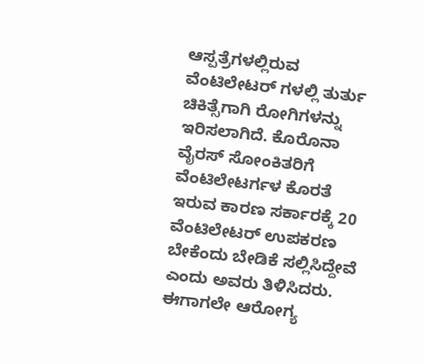ಆಸ್ಪತ್ರೆಗಳಲ್ಲಿರುವ ವೆಂಟಿಲೇಟರ್ ಗಳಲ್ಲಿ ತುರ್ತು ಚಿಕಿತ್ಸೆಗಾಗಿ ರೋಗಿಗಳನ್ನು ಇರಿಸಲಾಗಿದೆ. ಕೊರೊನಾ ವೈರಸ್ ಸೋಂಕಿತರಿಗೆ ವೆಂಟಿಲೇಟರ್ಗಳ ಕೊರತೆ ಇರುವ ಕಾರಣ ಸರ್ಕಾರಕ್ಕೆ 20 ವೆಂಟಿಲೇಟರ್ ಉಪಕರಣ ಬೇಕೆಂದು ಬೇಡಿಕೆ ಸಲ್ಲಿಸಿದ್ದೇವೆ ಎಂದು ಅವರು ತಿಳಿಸಿದರು. ಈಗಾಗಲೇ ಆರೋಗ್ಯ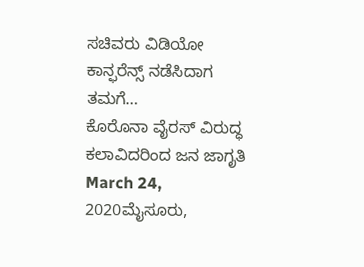ಸಚಿವರು ವಿಡಿಯೋ ಕಾನ್ಫರೆನ್ಸ್ ನಡೆಸಿದಾಗ ತಮಗೆ…
ಕೊರೊನಾ ವೈರಸ್ ವಿರುದ್ಧ ಕಲಾವಿದರಿಂದ ಜನ ಜಾಗೃತಿ
March 24, 2020ಮೈಸೂರು,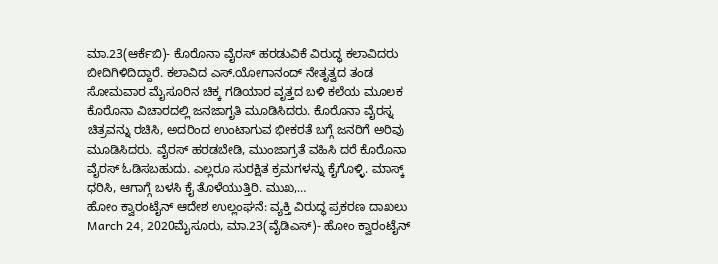ಮಾ.23(ಆರ್ಕೆಬಿ)- ಕೊರೊನಾ ವೈರಸ್ ಹರಡುವಿಕೆ ವಿರುದ್ಧ ಕಲಾವಿದರು ಬೀದಿಗಿಳಿದಿದ್ದಾರೆ. ಕಲಾವಿದ ಎಸ್.ಯೋಗಾನಂದ್ ನೇತೃತ್ವದ ತಂಡ ಸೋಮವಾರ ಮೈಸೂರಿನ ಚಿಕ್ಕ ಗಡಿಯಾರ ವೃತ್ತದ ಬಳಿ ಕಲೆಯ ಮೂಲಕ ಕೊರೊನಾ ವಿಚಾರದಲ್ಲಿ ಜನಜಾಗೃತಿ ಮೂಡಿಸಿದರು. ಕೊರೊನಾ ವೈರಸ್ನ ಚಿತ್ರವನ್ನು ರಚಿಸಿ, ಅದರಿಂದ ಉಂಟಾಗುವ ಭೀಕರತೆ ಬಗ್ಗೆ ಜನರಿಗೆ ಅರಿವು ಮೂಡಿಸಿದರು. ವೈರಸ್ ಹರಡಬೇಡಿ, ಮುಂಜಾಗ್ರತೆ ವಹಿಸಿ ದರೆ ಕೊರೊನಾ ವೈರಸ್ ಓಡಿಸಬಹುದು. ಎಲ್ಲರೂ ಸುರಕ್ಷಿತ ಕ್ರಮಗಳನ್ನು ಕೈಗೊಳ್ಳಿ. ಮಾಸ್ಕ್ ಧರಿಸಿ, ಆಗಾಗ್ಗೆ ಬಳಸಿ ಕೈ ತೊಳೆಯುತ್ತಿರಿ. ಮುಖ,…
ಹೋಂ ಕ್ವಾರಂಟೈನ್ ಆದೇಶ ಉಲ್ಲಂಘನೆ: ವ್ಯಕ್ತಿ ವಿರುದ್ಧ ಪ್ರಕರಣ ದಾಖಲು
March 24, 2020ಮೈಸೂರು, ಮಾ.23(ವೈಡಿಎಸ್)- ಹೋಂ ಕ್ವಾರಂಟೈನ್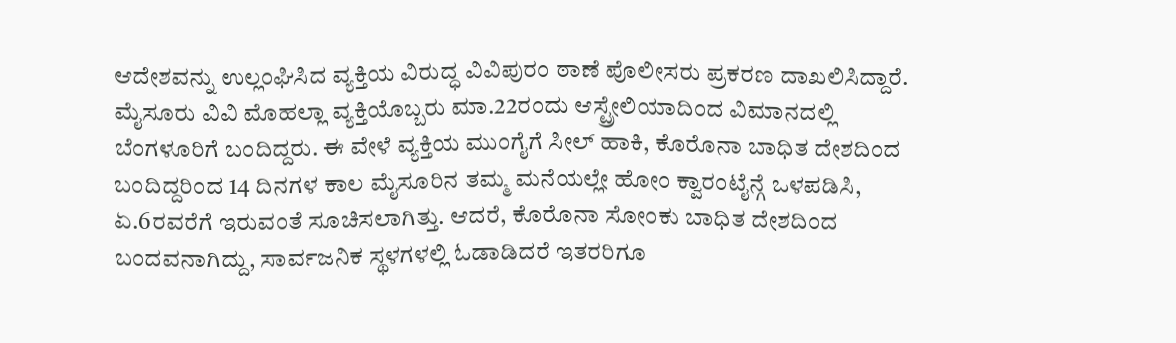ಆದೇಶವನ್ನು ಉಲ್ಲಂಘಿಸಿದ ವ್ಯಕ್ತಿಯ ವಿರುದ್ಧ ವಿವಿಪುರಂ ಠಾಣೆ ಪೊಲೀಸರು ಪ್ರಕರಣ ದಾಖಲಿಸಿದ್ದಾರೆ. ಮೈಸೂರು ವಿವಿ ಮೊಹಲ್ಲಾ ವ್ಯಕ್ತಿಯೊಬ್ಬರು ಮಾ.22ರಂದು ಆಸ್ಟ್ರೇಲಿಯಾದಿಂದ ವಿಮಾನದಲ್ಲಿ ಬೆಂಗಳೂರಿಗೆ ಬಂದಿದ್ದರು. ಈ ವೇಳೆ ವ್ಯಕ್ತಿಯ ಮುಂಗೈಗೆ ಸೀಲ್ ಹಾಕಿ, ಕೊರೊನಾ ಬಾಧಿತ ದೇಶದಿಂದ ಬಂದಿದ್ದರಿಂದ 14 ದಿನಗಳ ಕಾಲ ಮೈಸೂರಿನ ತಮ್ಮ ಮನೆಯಲ್ಲೇ ಹೋಂ ಕ್ವಾರಂಟೈನ್ಗೆ ಒಳಪಡಿಸಿ, ಏ.6ರವರೆಗೆ ಇರುವಂತೆ ಸೂಚಿಸಲಾಗಿತ್ತು. ಆದರೆ, ಕೊರೊನಾ ಸೋಂಕು ಬಾಧಿತ ದೇಶದಿಂದ ಬಂದವನಾಗಿದ್ದು, ಸಾರ್ವಜನಿಕ ಸ್ಥಳಗಳಲ್ಲಿ ಓಡಾಡಿದರೆ ಇತರರಿಗೂ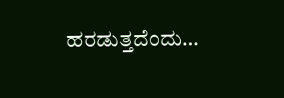ಹರಡುತ್ತದೆಂದು…